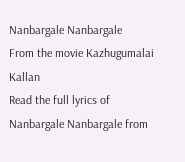Nanbargale Nanbargale
From the movie Kazhugumalai Kallan
Read the full lyrics of Nanbargale Nanbargale from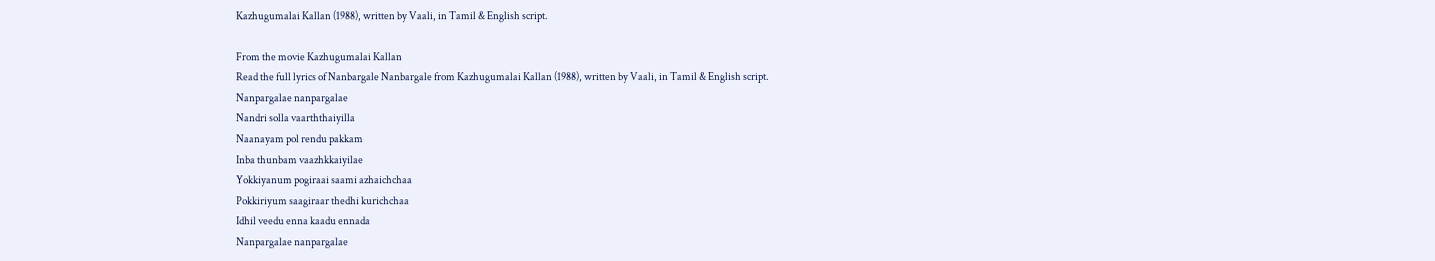Kazhugumalai Kallan (1988), written by Vaali, in Tamil & English script.

From the movie Kazhugumalai Kallan
Read the full lyrics of Nanbargale Nanbargale from Kazhugumalai Kallan (1988), written by Vaali, in Tamil & English script.
Nanpargalae nanpargalae
Nandri solla vaarththaiyilla
Naanayam pol rendu pakkam
Inba thunbam vaazhkkaiyilae
Yokkiyanum pogiraai saami azhaichchaa
Pokkiriyum saagiraar thedhi kurichchaa
Idhil veedu enna kaadu ennada
Nanpargalae nanpargalae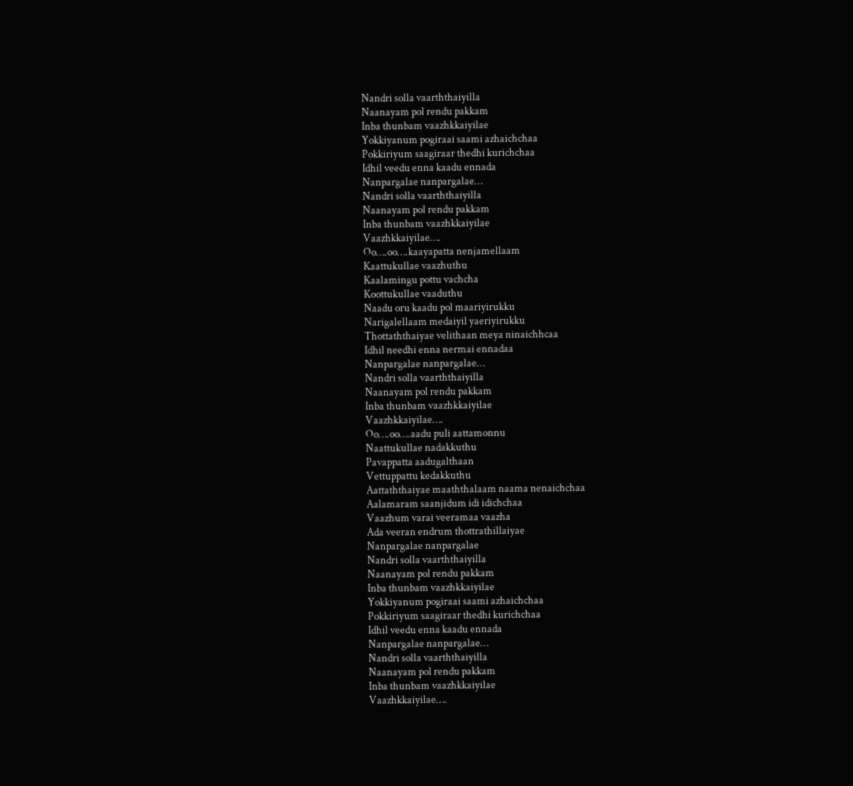Nandri solla vaarththaiyilla
Naanayam pol rendu pakkam
Inba thunbam vaazhkkaiyilae
Yokkiyanum pogiraai saami azhaichchaa
Pokkiriyum saagiraar thedhi kurichchaa
Idhil veedu enna kaadu ennada
Nanpargalae nanpargalae…
Nandri solla vaarththaiyilla
Naanayam pol rendu pakkam
Inba thunbam vaazhkkaiyilae
Vaazhkkaiyilae….
Oo….oo….kaayapatta nenjamellaam
Kaattukullae vaazhuthu
Kaalamingu pottu vachcha
Koottukullae vaaduthu
Naadu oru kaadu pol maariyirukku
Narigalellaam medaiyil yaeriyirukku
Thottaththaiyae velithaan meya ninaichhcaa
Idhil needhi enna nermai ennadaa
Nanpargalae nanpargalae…
Nandri solla vaarththaiyilla
Naanayam pol rendu pakkam
Inba thunbam vaazhkkaiyilae
Vaazhkkaiyilae….
Oo….oo….aadu puli aattamonnu
Naattukullae nadakkuthu
Pavappatta aadugalthaan
Vettuppattu kedakkuthu
Aattaththaiyae maaththalaam naama nenaichchaa
Aalamaram saanjidum idi idichchaa
Vaazhum varai veeramaa vaazha
Ada veeran endrum thottrathillaiyae
Nanpargalae nanpargalae
Nandri solla vaarththaiyilla
Naanayam pol rendu pakkam
Inba thunbam vaazhkkaiyilae
Yokkiyanum pogiraai saami azhaichchaa
Pokkiriyum saagiraar thedhi kurichchaa
Idhil veedu enna kaadu ennada
Nanpargalae nanpargalae…
Nandri solla vaarththaiyilla
Naanayam pol rendu pakkam
Inba thunbam vaazhkkaiyilae
Vaazhkkaiyilae….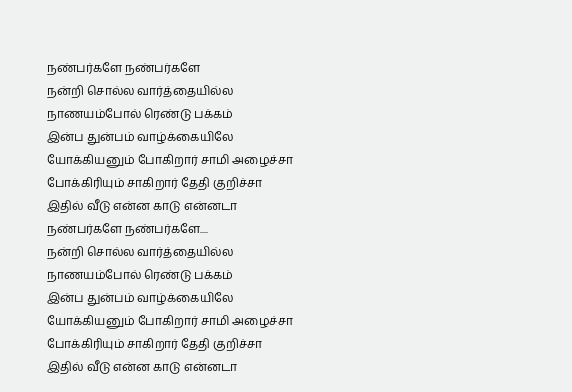நண்பர்களே நண்பர்களே
நன்றி சொல்ல வார்த்தையில்ல
நாணயம்போல் ரெண்டு பக்கம்
இன்ப துன்பம் வாழ்க்கையிலே
யோக்கியனும் போகிறார் சாமி அழைச்சா
போக்கிரியும் சாகிறார் தேதி குறிச்சா
இதில் வீடு என்ன காடு என்னடா
நண்பர்களே நண்பர்களே....
நன்றி சொல்ல வார்த்தையில்ல
நாணயம்போல் ரெண்டு பக்கம்
இன்ப துன்பம் வாழ்க்கையிலே
யோக்கியனும் போகிறார் சாமி அழைச்சா
போக்கிரியும் சாகிறார் தேதி குறிச்சா
இதில் வீடு என்ன காடு என்னடா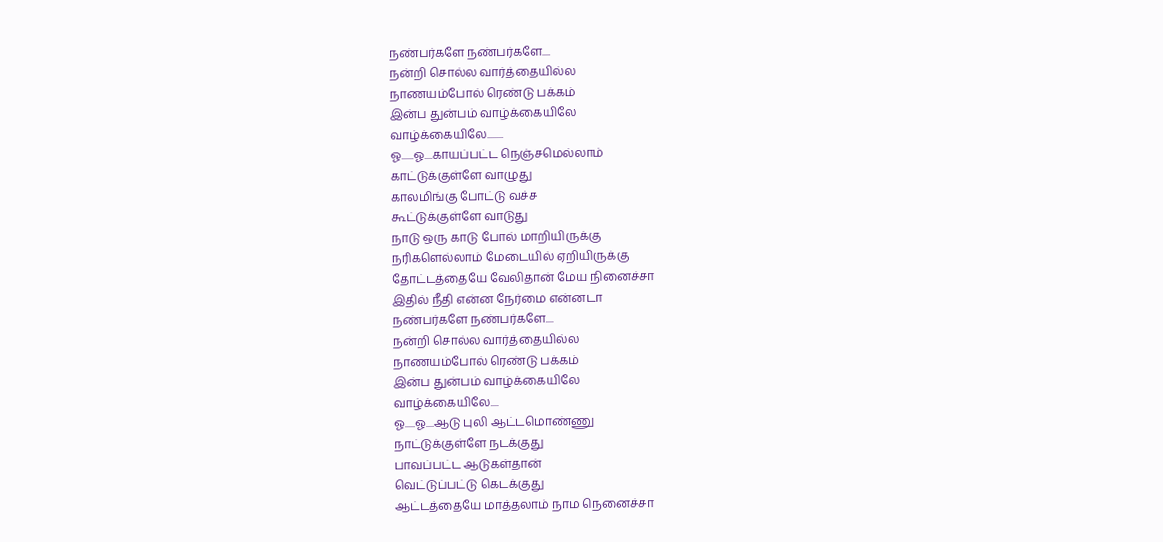நண்பர்களே நண்பர்களே....
நன்றி சொல்ல வார்த்தையில்ல
நாணயம்போல் ரெண்டு பக்கம்
இன்ப துன்பம் வாழ்க்கையிலே
வாழ்க்கையிலே........
ஓ......ஓ....காயப்பட்ட நெஞ்சமெல்லாம்
காட்டுக்குள்ளே வாழுது
காலமிங்கு போட்டு வச்ச
கூட்டுக்குள்ளே வாடுது
நாடு ஒரு காடு போல் மாறியிருக்கு
நரிகளெல்லாம் மேடையில் ஏறியிருக்கு
தோட்டத்தையே வேலிதான் மேய நினைச்சா
இதில் நீதி என்ன நேர்மை என்னடா
நண்பர்களே நண்பர்களே....
நன்றி சொல்ல வார்த்தையில்ல
நாணயம்போல் ரெண்டு பக்கம்
இன்ப துன்பம் வாழ்க்கையிலே
வாழ்க்கையிலே....
ஓ.....ஓ....ஆடு புலி ஆட்டமொண்ணு
நாட்டுக்குள்ளே நடக்குது
பாவப்பட்ட ஆடுகள்தான்
வெட்டுப்பட்டு கெடக்குது
ஆட்டத்தையே மாத்தலாம் நாம நெனைச்சா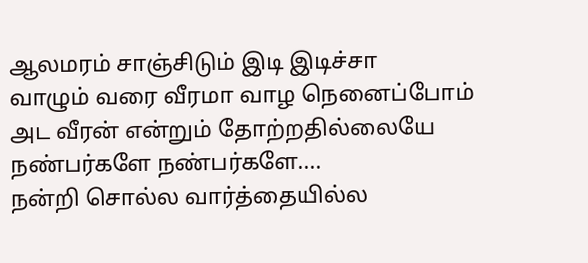ஆலமரம் சாஞ்சிடும் இடி இடிச்சா
வாழும் வரை வீரமா வாழ நெனைப்போம்
அட வீரன் என்றும் தோற்றதில்லையே
நண்பர்களே நண்பர்களே....
நன்றி சொல்ல வார்த்தையில்ல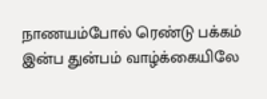நாணயம்போல் ரெண்டு பக்கம்
இன்ப துன்பம் வாழ்க்கையிலே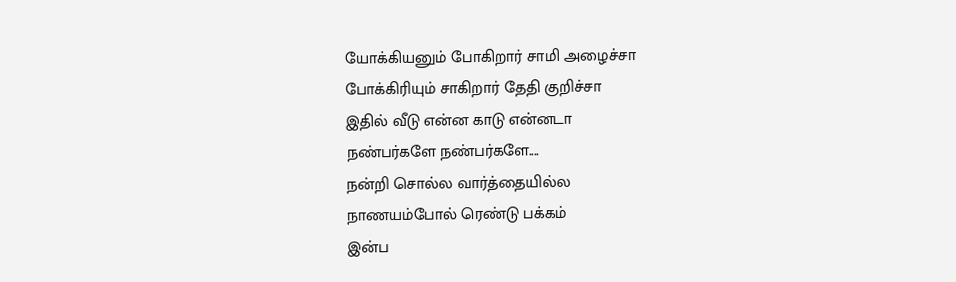யோக்கியனும் போகிறார் சாமி அழைச்சா
போக்கிரியும் சாகிறார் தேதி குறிச்சா
இதில் வீடு என்ன காடு என்னடா
நண்பர்களே நண்பர்களே....
நன்றி சொல்ல வார்த்தையில்ல
நாணயம்போல் ரெண்டு பக்கம்
இன்ப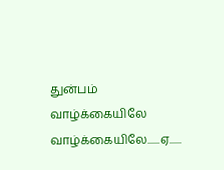துன்பம் வாழ்க்கையிலே
வாழ்க்கையிலே......ஏ......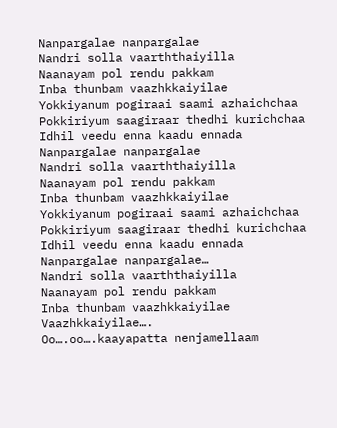Nanpargalae nanpargalae
Nandri solla vaarththaiyilla
Naanayam pol rendu pakkam
Inba thunbam vaazhkkaiyilae
Yokkiyanum pogiraai saami azhaichchaa
Pokkiriyum saagiraar thedhi kurichchaa
Idhil veedu enna kaadu ennada
Nanpargalae nanpargalae
Nandri solla vaarththaiyilla
Naanayam pol rendu pakkam
Inba thunbam vaazhkkaiyilae
Yokkiyanum pogiraai saami azhaichchaa
Pokkiriyum saagiraar thedhi kurichchaa
Idhil veedu enna kaadu ennada
Nanpargalae nanpargalae…
Nandri solla vaarththaiyilla
Naanayam pol rendu pakkam
Inba thunbam vaazhkkaiyilae
Vaazhkkaiyilae….
Oo….oo….kaayapatta nenjamellaam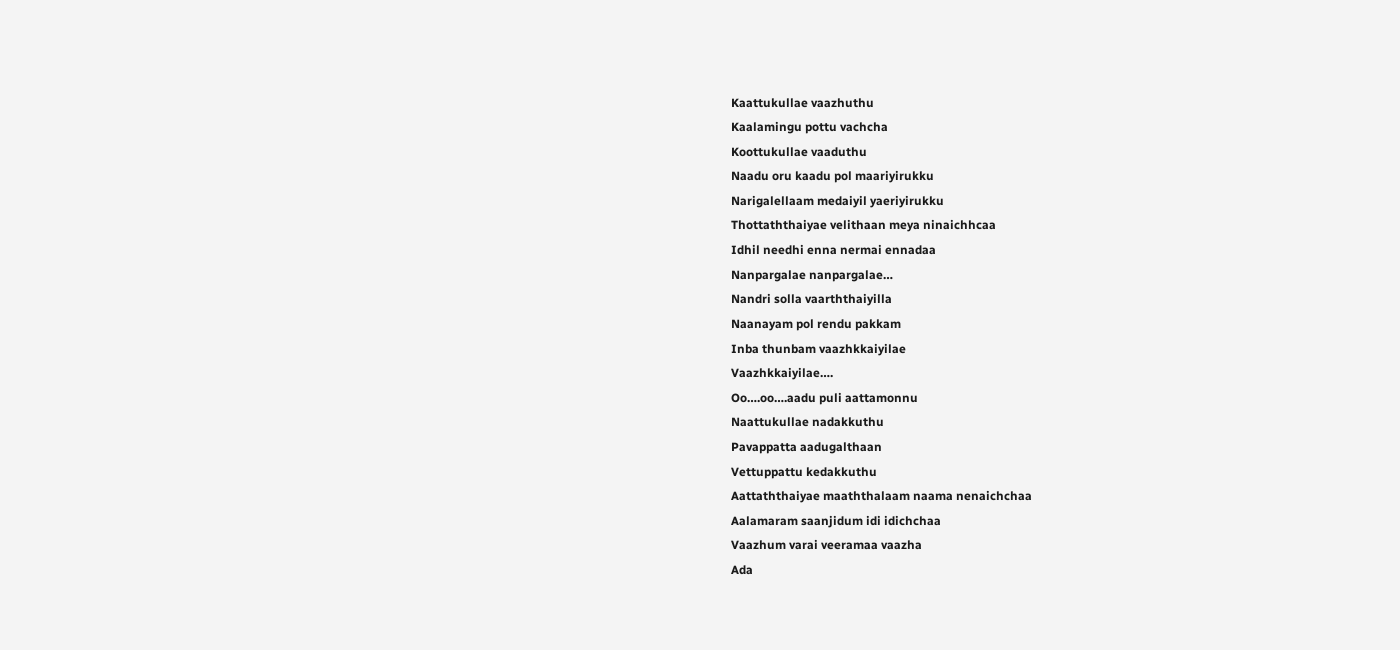Kaattukullae vaazhuthu
Kaalamingu pottu vachcha
Koottukullae vaaduthu
Naadu oru kaadu pol maariyirukku
Narigalellaam medaiyil yaeriyirukku
Thottaththaiyae velithaan meya ninaichhcaa
Idhil needhi enna nermai ennadaa
Nanpargalae nanpargalae…
Nandri solla vaarththaiyilla
Naanayam pol rendu pakkam
Inba thunbam vaazhkkaiyilae
Vaazhkkaiyilae….
Oo….oo….aadu puli aattamonnu
Naattukullae nadakkuthu
Pavappatta aadugalthaan
Vettuppattu kedakkuthu
Aattaththaiyae maaththalaam naama nenaichchaa
Aalamaram saanjidum idi idichchaa
Vaazhum varai veeramaa vaazha
Ada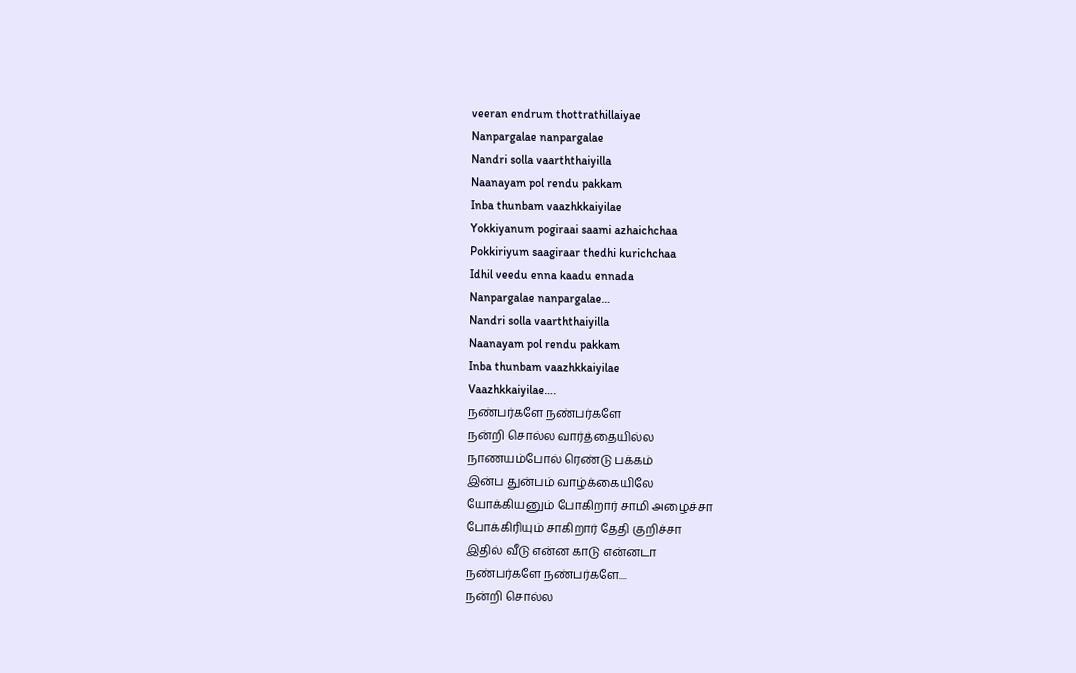veeran endrum thottrathillaiyae
Nanpargalae nanpargalae
Nandri solla vaarththaiyilla
Naanayam pol rendu pakkam
Inba thunbam vaazhkkaiyilae
Yokkiyanum pogiraai saami azhaichchaa
Pokkiriyum saagiraar thedhi kurichchaa
Idhil veedu enna kaadu ennada
Nanpargalae nanpargalae…
Nandri solla vaarththaiyilla
Naanayam pol rendu pakkam
Inba thunbam vaazhkkaiyilae
Vaazhkkaiyilae….
நண்பர்களே நண்பர்களே
நன்றி சொல்ல வார்த்தையில்ல
நாணயம்போல் ரெண்டு பக்கம்
இன்ப துன்பம் வாழ்க்கையிலே
யோக்கியனும் போகிறார் சாமி அழைச்சா
போக்கிரியும் சாகிறார் தேதி குறிச்சா
இதில் வீடு என்ன காடு என்னடா
நண்பர்களே நண்பர்களே....
நன்றி சொல்ல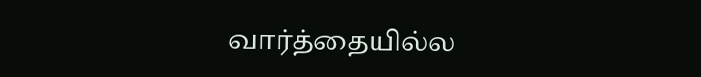வார்த்தையில்ல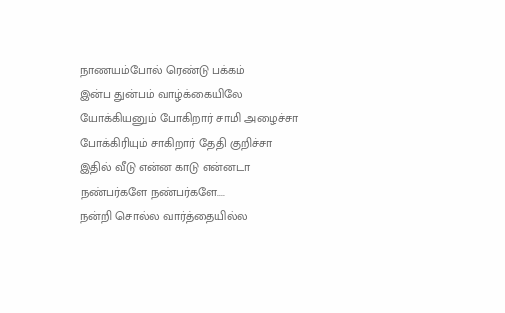நாணயம்போல் ரெண்டு பக்கம்
இன்ப துன்பம் வாழ்க்கையிலே
யோக்கியனும் போகிறார் சாமி அழைச்சா
போக்கிரியும் சாகிறார் தேதி குறிச்சா
இதில் வீடு என்ன காடு என்னடா
நண்பர்களே நண்பர்களே....
நன்றி சொல்ல வார்த்தையில்ல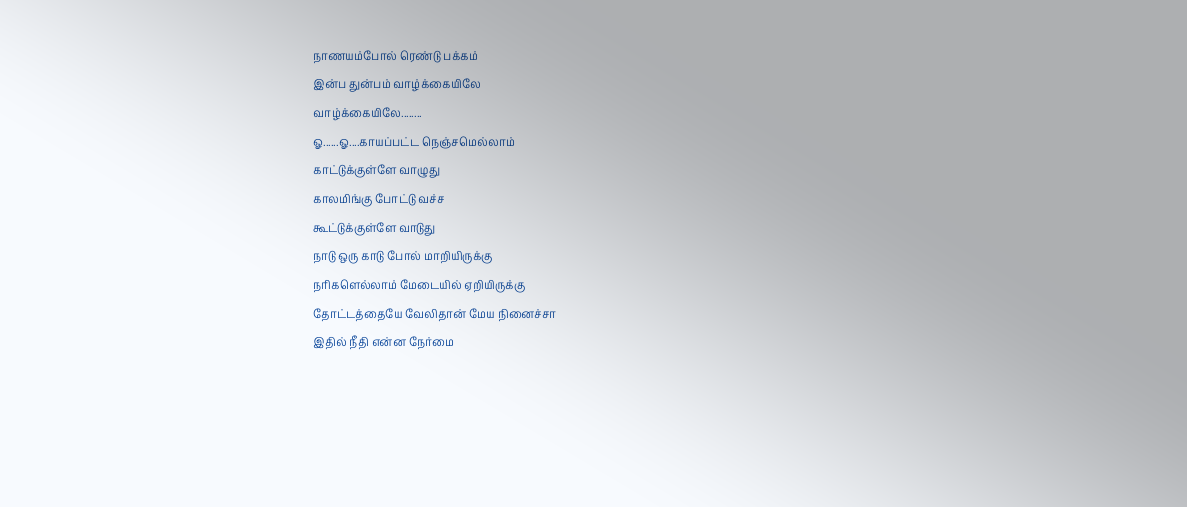நாணயம்போல் ரெண்டு பக்கம்
இன்ப துன்பம் வாழ்க்கையிலே
வாழ்க்கையிலே........
ஓ......ஓ....காயப்பட்ட நெஞ்சமெல்லாம்
காட்டுக்குள்ளே வாழுது
காலமிங்கு போட்டு வச்ச
கூட்டுக்குள்ளே வாடுது
நாடு ஒரு காடு போல் மாறியிருக்கு
நரிகளெல்லாம் மேடையில் ஏறியிருக்கு
தோட்டத்தையே வேலிதான் மேய நினைச்சா
இதில் நீதி என்ன நேர்மை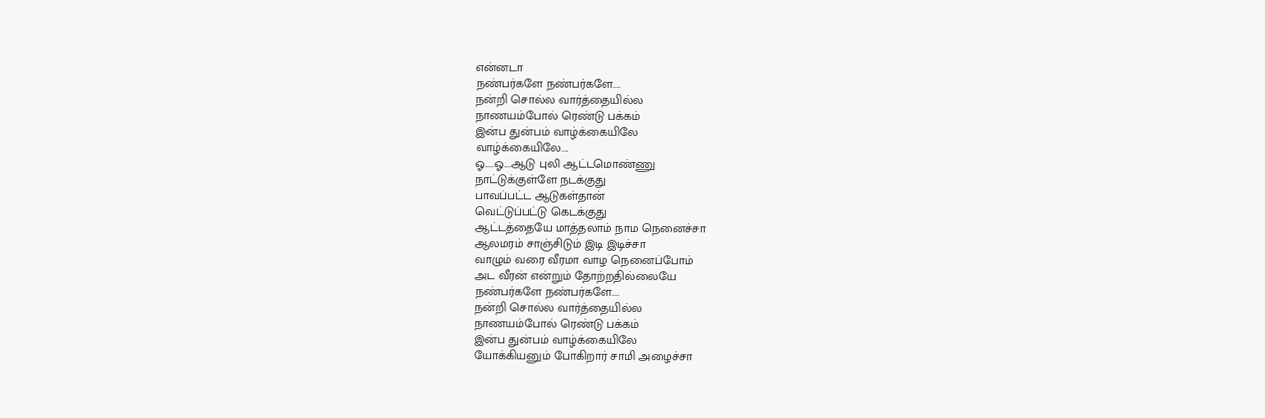என்னடா
நண்பர்களே நண்பர்களே....
நன்றி சொல்ல வார்த்தையில்ல
நாணயம்போல் ரெண்டு பக்கம்
இன்ப துன்பம் வாழ்க்கையிலே
வாழ்க்கையிலே....
ஓ.....ஓ....ஆடு புலி ஆட்டமொண்ணு
நாட்டுக்குள்ளே நடக்குது
பாவப்பட்ட ஆடுகள்தான்
வெட்டுப்பட்டு கெடக்குது
ஆட்டத்தையே மாத்தலாம் நாம நெனைச்சா
ஆலமரம் சாஞ்சிடும் இடி இடிச்சா
வாழும் வரை வீரமா வாழ நெனைப்போம்
அட வீரன் என்றும் தோற்றதில்லையே
நண்பர்களே நண்பர்களே....
நன்றி சொல்ல வார்த்தையில்ல
நாணயம்போல் ரெண்டு பக்கம்
இன்ப துன்பம் வாழ்க்கையிலே
யோக்கியனும் போகிறார் சாமி அழைச்சா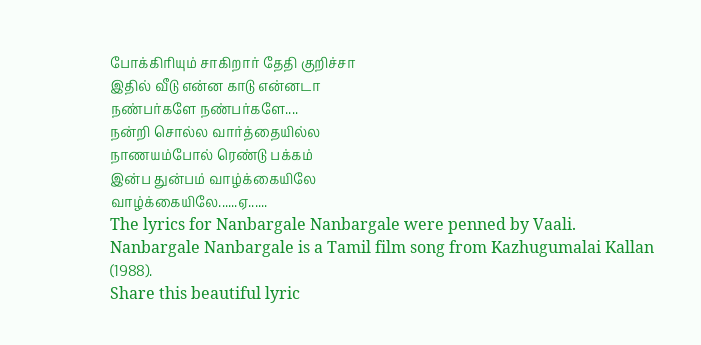போக்கிரியும் சாகிறார் தேதி குறிச்சா
இதில் வீடு என்ன காடு என்னடா
நண்பர்களே நண்பர்களே....
நன்றி சொல்ல வார்த்தையில்ல
நாணயம்போல் ரெண்டு பக்கம்
இன்ப துன்பம் வாழ்க்கையிலே
வாழ்க்கையிலே......ஏ......
The lyrics for Nanbargale Nanbargale were penned by Vaali.
Nanbargale Nanbargale is a Tamil film song from Kazhugumalai Kallan (1988).
Share this beautiful lyric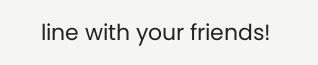line with your friends!